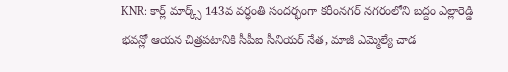KNR: కార్ల్ మార్క్స్ 143వ వర్ధంతి సందర్భంగా కరీంనగర్ నగరంలోని బద్దం ఎల్లారెడ్డి భవన్లో ఆయన చిత్రపటానికి సీపీఐ సీనియర్ నేత, మాజీ ఎమ్మెల్యే చాడ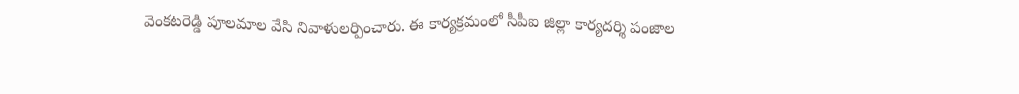వెంకటరెడ్డి పూలమాల వేసి నివాళులర్పించారు. ఈ కార్యక్రమంలో సీపీఐ జిల్లా కార్యదర్శి పంజాల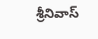శ్రీనివాస్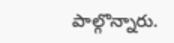పాల్గొన్నారు.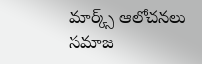మార్క్స్ ఆలోచనలు సమాజ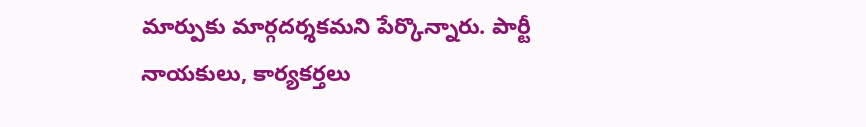మార్పుకు మార్గదర్శకమని పేర్కొన్నారు. పార్టీ నాయకులు, కార్యకర్తలు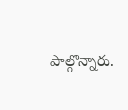పాల్గొన్నారు.